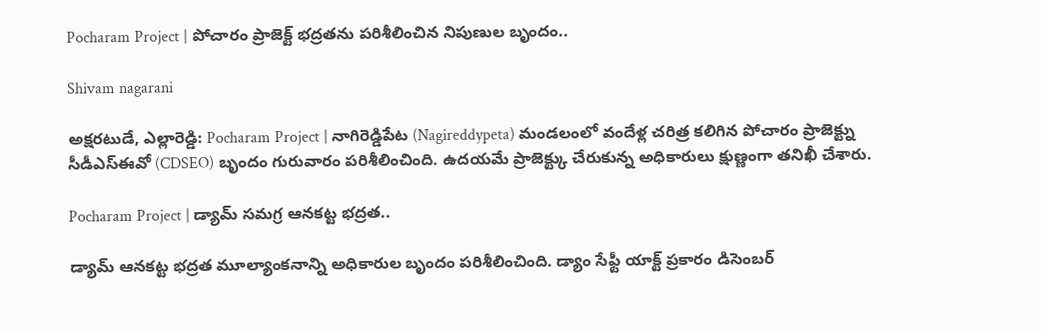Pocharam Project | పోచారం ప్రాజెక్ట్ భద్రతను పరిశీలించిన నిపుణుల బృందం..

Shivam nagarani

అక్షరటుడే, ఎల్లారెడ్డి: Pocharam Project | నాగిరెడ్డిపేట (Nagireddypeta) మండలంలో వందేళ్ల చరిత్ర కలిగిన పోచారం ప్రాజెక్ట్ను సీడీఎస్‌ఈవో (CDSEO) బృందం గురువారం పరిశీలించింది. ఉదయమే ప్రాజెక్ట్కు చేరుకున్న అధికారులు క్షుణ్ణంగా తనిఖీ చేశారు.

Pocharam Project | డ్యామ్ సమగ్ర ఆనకట్ట భద్రత..

డ్యామ్ ఆనకట్ట భద్రత మూల్యాంకనాన్ని అధికారుల బృందం పరిశీలించింది. డ్యాం సేఫ్టీ యాక్ట్ ప్రకారం డిసెంబర్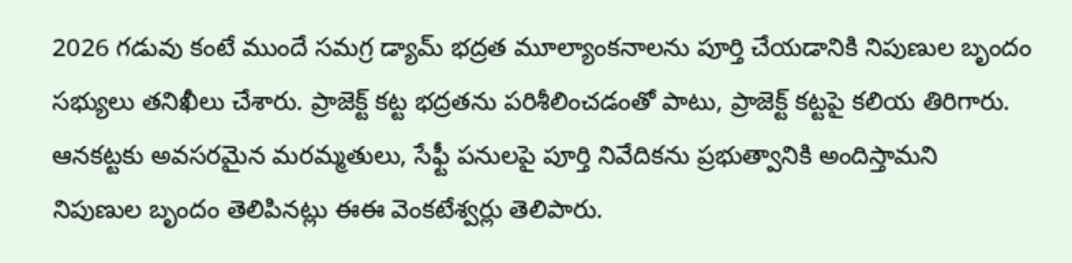2026 గడువు కంటే ముందే సమగ్ర డ్యామ్ భద్రత మూల్యాంకనాలను పూర్తి చేయడానికి నిపుణుల బృందం సభ్యులు తనిఖీలు చేశారు. ప్రాజెక్ట్ కట్ట భద్రతను పరిశీలించడంతో పాటు, ప్రాజెక్ట్ కట్టపై కలియ తిరిగారు. ఆనకట్టకు అవసరమైన మరమ్మతులు, సేఫ్టీ పనులపై పూర్తి నివేదికను ప్రభుత్వానికి అందిస్తామని నిపుణుల బృందం తెలిపినట్లు ఈఈ వెంకటేశ్వర్లు తెలిపారు.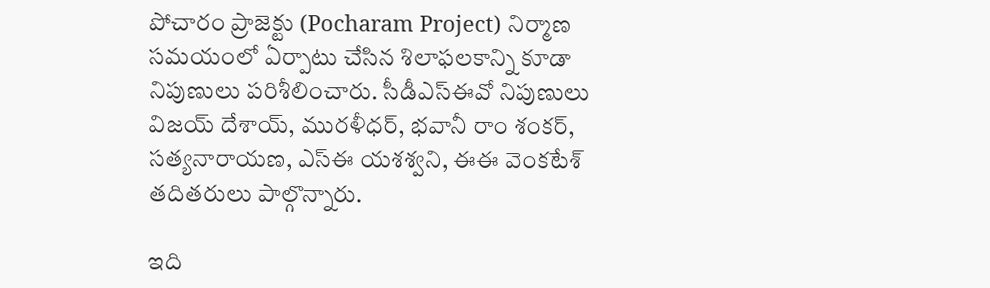పోచారం ప్రాజెక్టు (Pocharam Project) నిర్మాణ సమయంలో ఏర్పాటు చేసిన శిలాఫలకాన్ని కూడా నిపుణులు పరిశీలించారు. సీడీఎస్‌ఈవో నిపుణులు విజయ్ దేశాయ్, మురళీధర్, భవానీ రాం శంకర్, సత్యనారాయణ, ఎస్‌ఈ యశశ్వని, ఈఈ వెంకటేశ్ తదితరులు పాల్గొన్నారు.

ఇది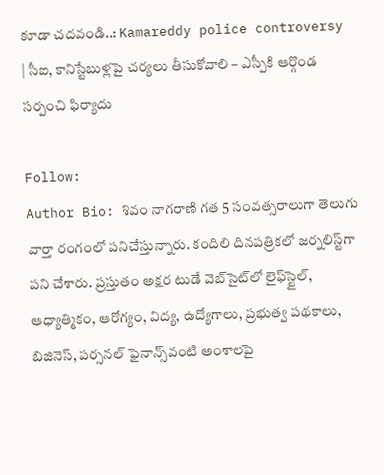కూడా చదవండి..: Kamareddy police controversy | సీఐ, కానిస్టేబుళ్లపై చర్యలు తీసుకోవాలి – ఎస్పీకి ఆర్గొండ సర్పంచి ఫిర్యాదు

Follow:
Author Bio: శివం నాగరాణి గత 5 సంవత్సరాలుగా తెలుగు వార్తా రంగంలో పనిచేస్తున్నారు. కందిలి దినపత్రికలో జర్నలిస్ట్‌గా పని చేశారు. ప్రస్తుతం అక్షర టుడే వెబ్‌సైట్‌లో లైఫ్‌స్టైల్, ఆధ్యాత్మికం, ఆరోగ్యం, విద్య, ఉద్యోగాలు, ప్రభుత్వ పథకాలు, బిజినెస్, పర్సనల్ ఫైనాన్స్‌వంటి అంశాలపై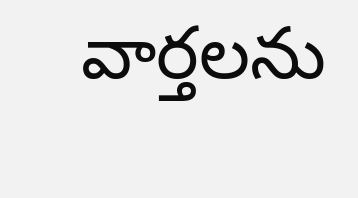వార్తలను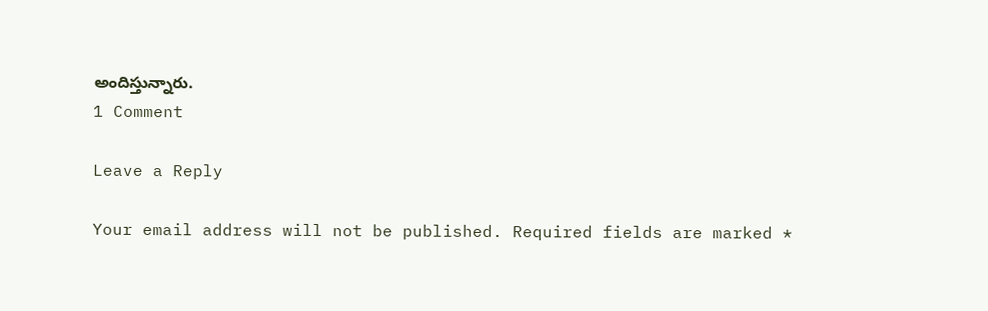అందిస్తున్నారు.
1 Comment

Leave a Reply

Your email address will not be published. Required fields are marked *